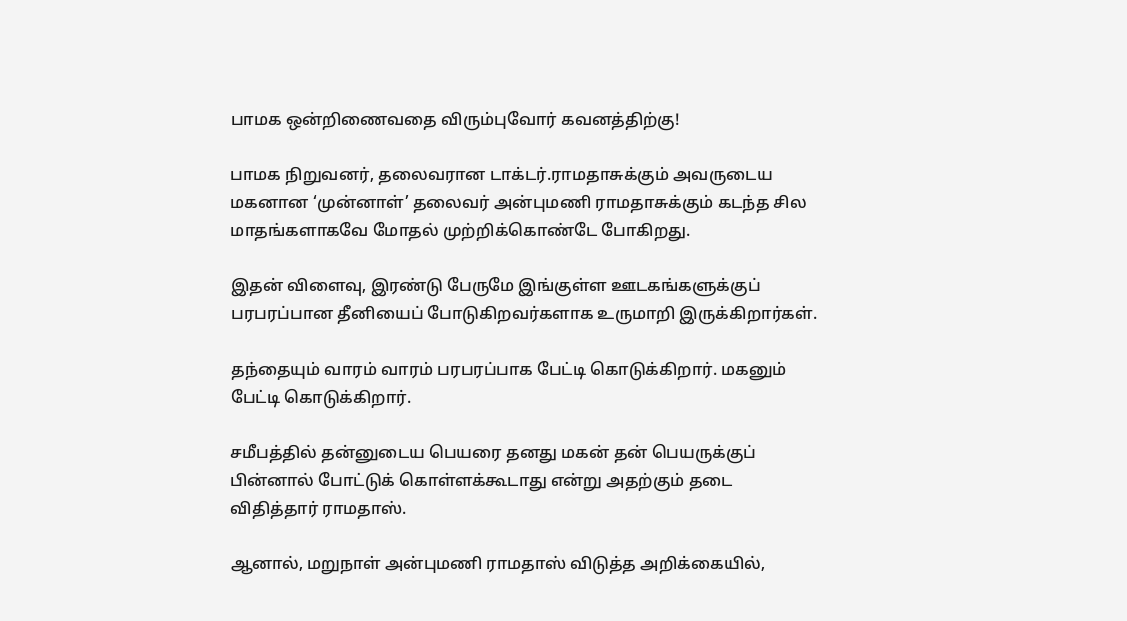பாமக ஒன்றிணைவதை விரும்புவோர் கவனத்திற்கு!

பாமக நிறுவனர், தலைவரான டாக்டர்.ராமதாசுக்கும் அவருடைய மகனான ‘முன்னாள்’ தலைவர் அன்புமணி ராமதாசுக்கும் கடந்த சில மாதங்களாகவே மோதல் முற்றிக்கொண்டே போகிறது.

இதன் விளைவு, இரண்டு பேருமே இங்குள்ள ஊடகங்களுக்குப் பரபரப்பான தீனியைப் போடுகிறவர்களாக உருமாறி இருக்கிறார்கள்.

தந்தையும் வாரம் வாரம் பரபரப்பாக பேட்டி கொடுக்கிறார். மகனும் பேட்டி கொடுக்கிறார்.

சமீபத்தில் தன்னுடைய பெயரை தனது மகன் தன் பெயருக்குப் பின்னால் போட்டுக் கொள்ளக்கூடாது என்று அதற்கும் தடை விதித்தார் ராமதாஸ்.

ஆனால், மறுநாள் அன்புமணி ராமதாஸ் விடுத்த அறிக்கையில்,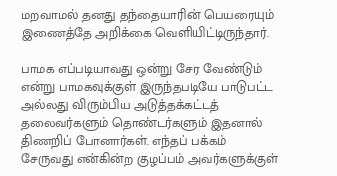மறவாமல் தனது தந்தையாரின் பெயரையும் இணைத்தே அறிக்கை வெளியிட்டிருந்தார்.

பாமக எப்படியாவது ஒன்று சேர வேண்டும் என்று பாமகவுக்குள் இருந்தபடியே பாடுபட்ட அல்லது விரும்பிய அடுத்தக்கட்டத் தலைவர்களும் தொண்டர்களும் இதனால் திணறிப் போனார்கள். எந்தப் பக்கம் சேருவது என்கின்ற குழப்பம் அவர்களுக்குள்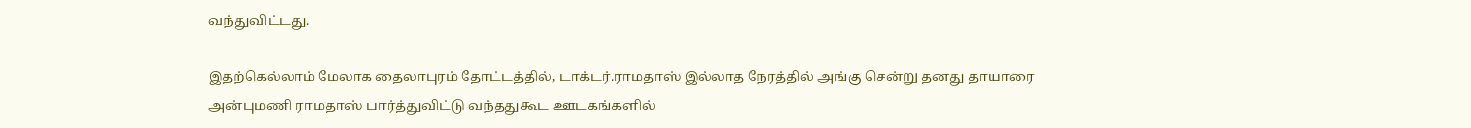வந்துவிட்டது.

இதற்கெல்லாம் மேலாக தைலாபுரம் தோட்டத்தில், டாக்டர்.ராமதாஸ் இல்லாத நேரத்தில் அங்கு சென்று தனது தாயாரை அன்புமணி ராமதாஸ் பார்த்துவிட்டு வந்ததுகூட ஊடகங்களில்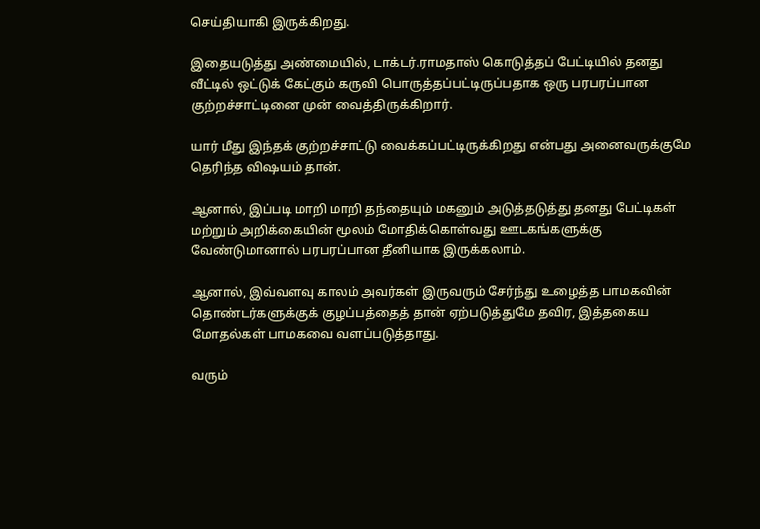செய்தியாகி இருக்கிறது.

இதையடுத்து அண்மையில், டாக்டர்.ராமதாஸ் கொடுத்தப் பேட்டியில் தனது வீட்டில் ஒட்டுக் கேட்கும் கருவி பொருத்தப்பட்டிருப்பதாக ஒரு பரபரப்பான குற்றச்சாட்டினை முன் வைத்திருக்கிறார்.

யார் மீது இந்தக் குற்றச்சாட்டு வைக்கப்பட்டிருக்கிறது என்பது அனைவருக்குமே தெரிந்த விஷயம் தான்.

ஆனால், இப்படி மாறி மாறி தந்தையும் மகனும் அடுத்தடுத்து தனது பேட்டிகள் மற்றும் அறிக்கையின் மூலம் மோதிக்கொள்வது ஊடகங்களுக்கு வேண்டுமானால் பரபரப்பான தீனியாக இருக்கலாம்.

ஆனால், இவ்வளவு காலம் அவர்கள் இருவரும் சேர்ந்து உழைத்த பாமகவின் தொண்டர்களுக்குக் குழப்பத்தைத் தான் ஏற்படுத்துமே தவிர, இத்தகைய மோதல்கள் பாமகவை வளப்படுத்தாது.

வரும்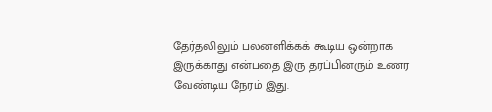தேர்தலிலும் பலனளிக்கக் கூடிய ஒன்றாக இருக்காது என்பதை இரு தரப்பினரும் உணர வேண்டிய நேரம் இது.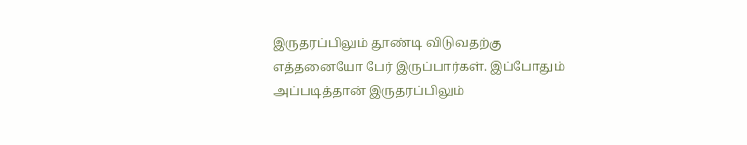இருதரப்பிலும் தூண்டி விடுவதற்கு எத்தனையோ பேர் இருப்பார்கள். இப்போதும் அப்படித்தான் இருதரப்பிலும்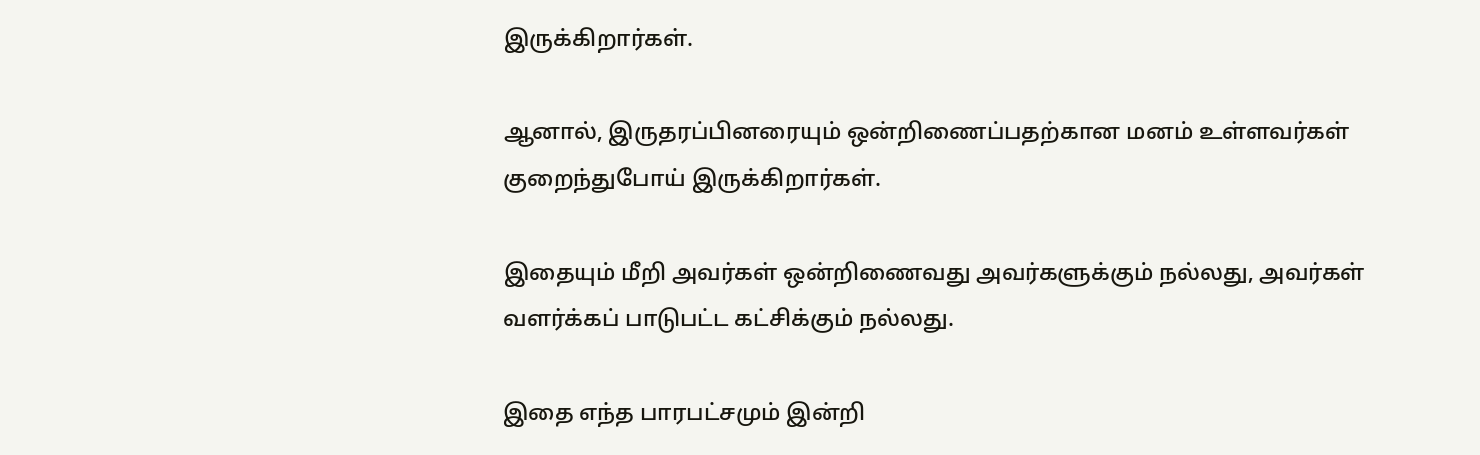இருக்கிறார்கள்.

ஆனால், இருதரப்பினரையும் ஒன்றிணைப்பதற்கான மனம் உள்ளவர்கள் குறைந்துபோய் இருக்கிறார்கள்.

இதையும் மீறி அவர்கள் ஒன்றிணைவது அவர்களுக்கும் நல்லது, அவர்கள் வளர்க்கப் பாடுபட்ட கட்சிக்கும் நல்லது.

இதை எந்த பாரபட்சமும் இன்றி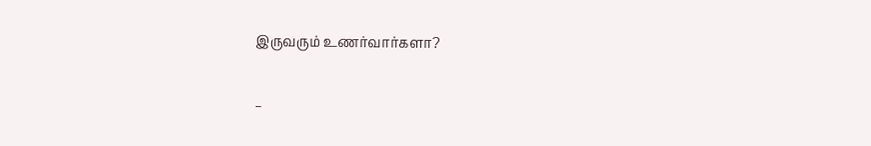இருவரும் உணர்வார்களா?

–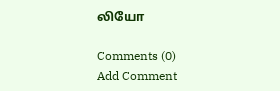லியோ

Comments (0)
Add Comment